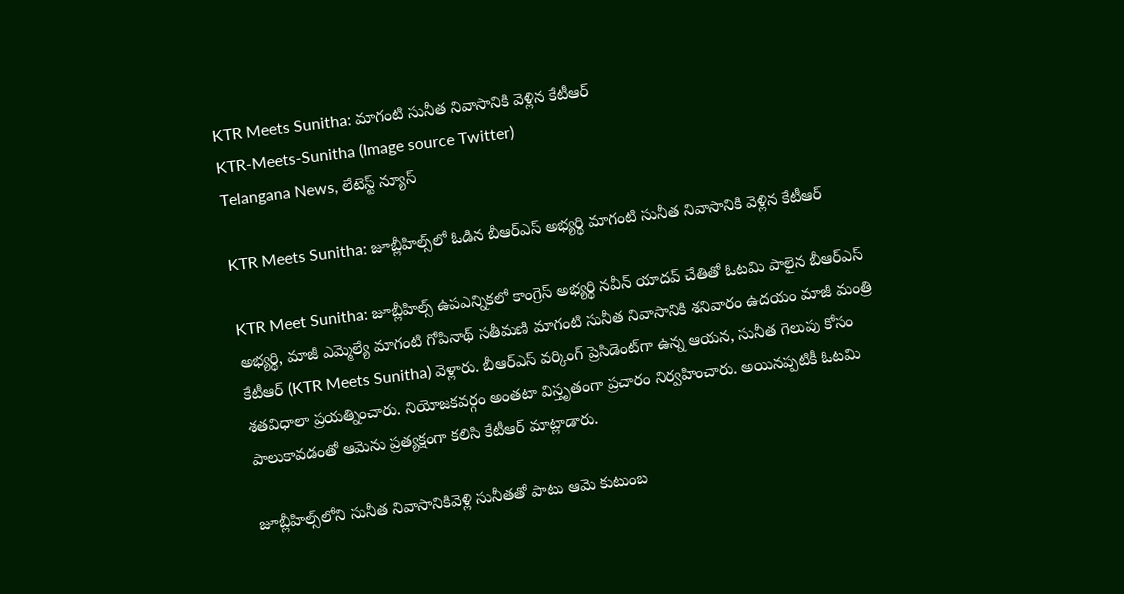KTR Meets Sunitha: మాగంటి సునీత నివాసానికి వెళ్లిన కేటీఆర్
KTR-Meets-Sunitha (Image source Twitter)
Telangana News, లేటెస్ట్ న్యూస్

KTR Meets Sunitha: జూబ్లీహిల్స్‌లో ఓడిన బీఆర్ఎస్ అభ్యర్థి మాగంటి సునీత నివాసానికి వెళ్లిన కేటీఆర్

KTR Meet Sunitha: జూబ్లీహిల్స్ ఉపఎన్నికలో కాంగ్రెస్ అభ్యర్థి నవీన్ యాదవ్ చేతితో ఓటమి పాలైన బీఆర్ఎస్ అభ్యర్థి, మాజీ ఎమ్మెల్యే మాగంటి గోపినాథ్ సతీమణి మాగంటి సునీత నివాసానికి శనివారం ఉదయం మాజీ మంత్రి కేటీఆర్ (KTR Meets Sunitha) వెళ్లారు. బీఆర్ఎస్ వర్కింగ్ ప్రెసిడెంట్‌గా ఉన్న ఆయన, సునీత గెలుపు కోసం శతవిధాలా ప్రయత్నించారు. నియోజకవర్గం అంతటా విస్తృతంగా ప్రచారం నిర్వహించారు. అయినప్పటికీ ఓటమి పాలుకావడంతో ఆమెను ప్రత్యక్షంగా కలిసి కేటీఆర్ మాట్లాడారు.

జూబ్లీహిల్స్‌లోని సునీత నివాసానికివెళ్లి సునీతతో పాటు ఆమె కుటుంబ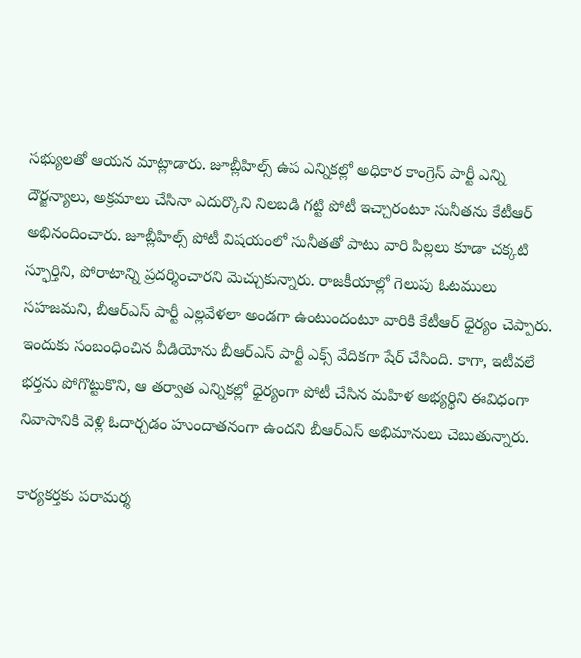సభ్యులతో ఆయన మాట్లాడారు. జూబ్లీహిల్స్ ఉప ఎన్నికల్లో అధికార కాంగ్రెస్ పార్టీ ఎన్ని దౌర్జన్యాలు, అక్రమాలు చేసినా ఎదుర్కొని నిలబడి గట్టి పోటీ ఇచ్చారంటూ సునీతను కేటీఆర్ అభినందించారు. జూబ్లీహిల్స్ పోటీ విషయంలో సునీతతో పాటు వారి పిల్లలు కూడా చక్కటి స్ఫూర్తిని, పోరాటాన్ని ప్రదర్శించారని మెచ్చుకున్నారు. రాజకీయాల్లో గెలుపు ఓటములు సహజమని, బీఆర్ఎస్ పార్టీ ఎల్లవేళలా అండగా ఉంటుందంటూ వారికి కేటీఆర్ ధైర్యం చెప్పారు. ఇందుకు సంబంధించిన వీడియోను బీఆర్ఎస్ పార్టీ ఎక్స్ వేదికగా షేర్ చేసింది. కాగా, ఇటీవలే భర్తను పోగొట్టుకొని, ఆ తర్వాత ఎన్నికల్లో ధైర్యంగా పోటీ చేసిన మహిళ అభ్యర్థిని ఈవిధంగా నివాసానికి వెళ్లి ఓదార్చడం హుందాతనంగా ఉందని బీఆర్ఎస్ అభిమానులు చెబుతున్నారు.

కార్యకర్తకు పరామర్శ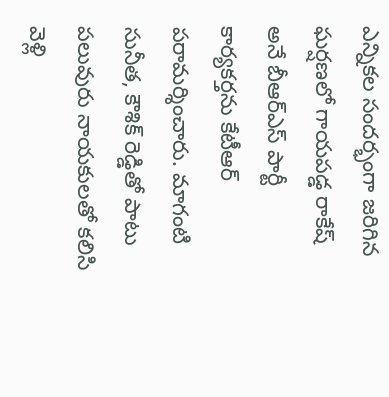ఎన్నికల సందర్భంగా జరిగిన ఘర్షణలో గాయపడ్డ రాకేష్ అనే బీఆర్ఎస్ పార్టీ కార్యకర్తను కేటీఆర్ పరామర్శించారు. మాగంటి సునీత, కౌశిక్ రెడ్డితో పాటు పలువురు నాయకులతో కలిసి వెళ్లి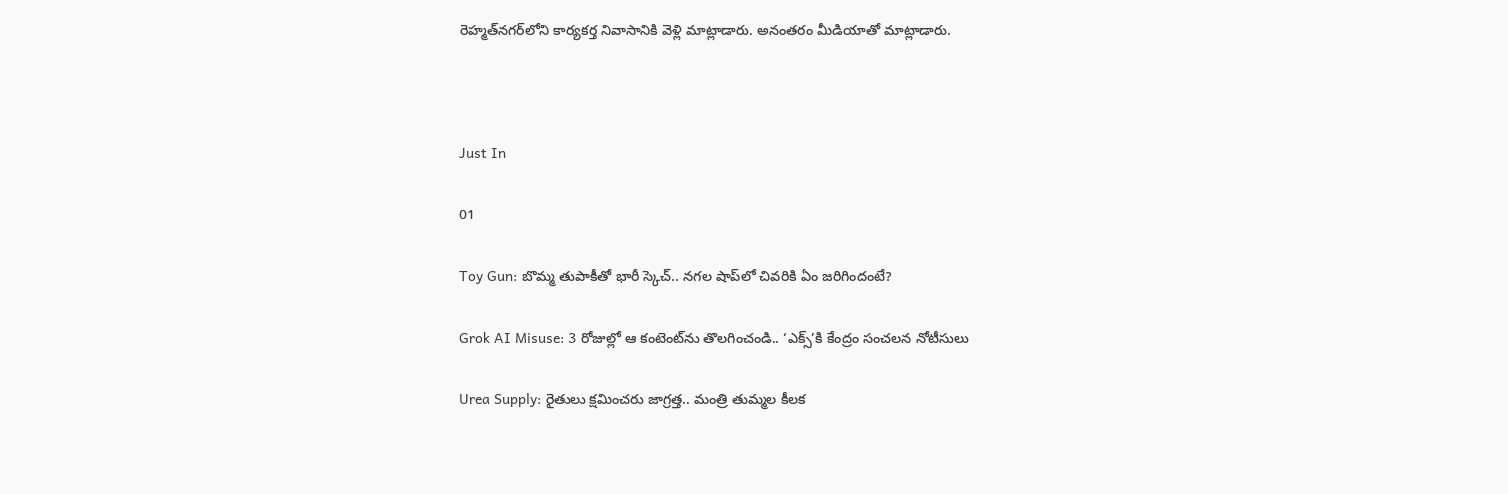రెహ్మత్‌నగర్‌లోని కార్యకర్త నివాసానికి వెళ్లి మాట్లాడారు. అనంతరం మీడియాతో మాట్లాడారు.



Just In

01

Toy Gun: బొమ్మ తుపాకీతో భారీ స్కెచ్.. నగల షాప్‌లో చివరికి ఏం జరిగిందంటే?

Grok AI Misuse: 3 రోజుల్లో ఆ కంటెంట్‌ను తొలగించండి.. ‘ఎక్స్’కి కేంద్రం సంచలన నోటీసులు

Urea Supply: రైతులు క్షమించరు జాగ్రత్త.. మంత్రి తుమ్మల కీలక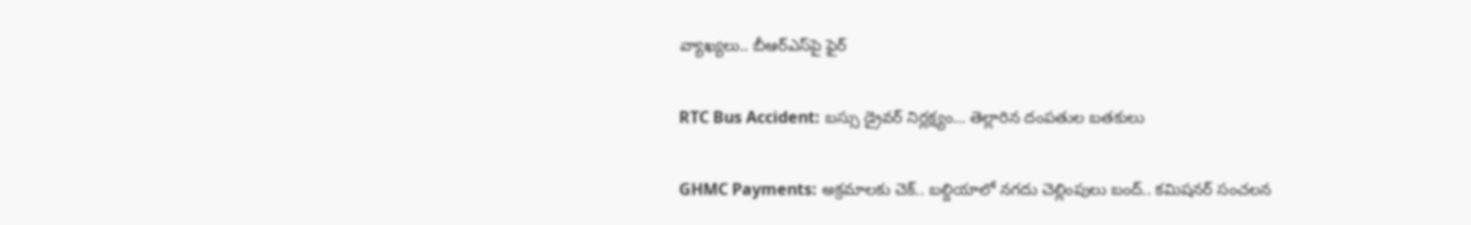వ్యాఖ్యలు.. బీఆర్ఎస్‌పై ఫైర్

RTC Bus Accident: బస్సు డ్రైవర్ నిర్లక్ష్యం… తెల్లారిన దంపతుల బతకులు

GHMC Payments: అక్రమాలకు చెక్.. బల్దియాలో నగదు చెల్లింపులు బంద్.. కమిషనర్ సంచలన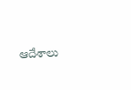ఆదేశాలు